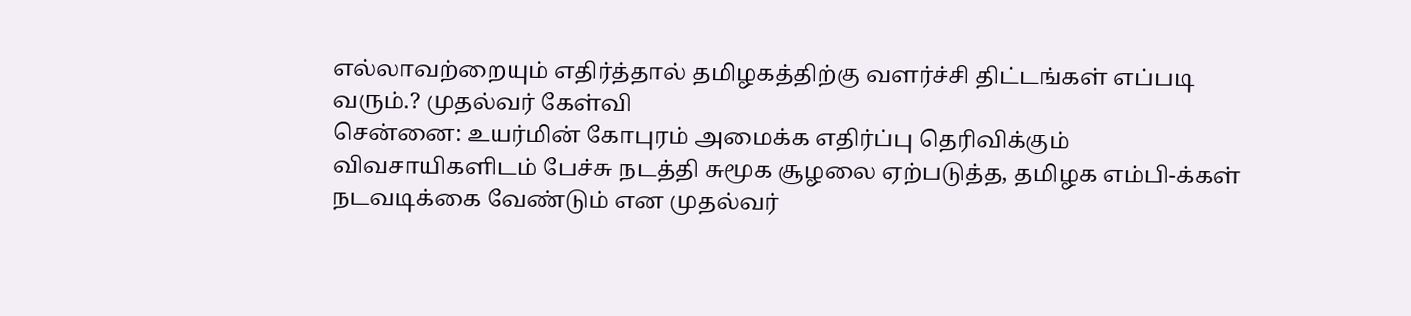எல்லாவற்றையும் எதிர்த்தால் தமிழகத்திற்கு வளர்ச்சி திட்டங்கள் எப்படி வரும்.? முதல்வர் கேள்வி
சென்னை: உயர்மின் கோபுரம் அமைக்க எதிர்ப்பு தெரிவிக்கும் விவசாயிகளிடம் பேச்சு நடத்தி சுமூக சூழலை ஏற்படுத்த, தமிழக எம்பி-க்கள் நடவடிக்கை வேண்டும் என முதல்வர்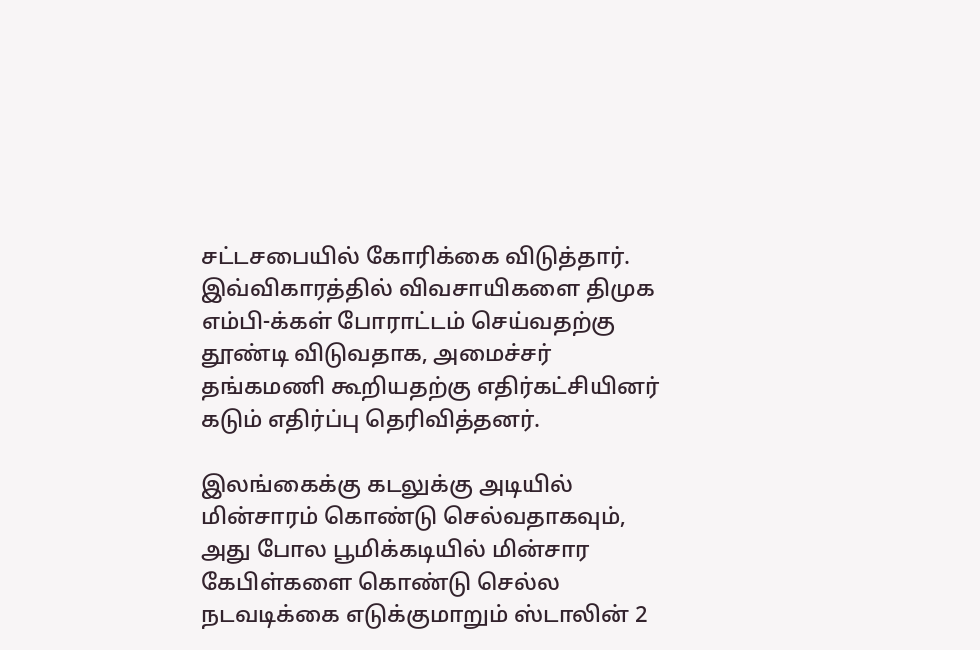சட்டசபையில் கோரிக்கை விடுத்தார்.
இவ்விகாரத்தில் விவசாயிகளை திமுக எம்பி-க்கள் போராட்டம் செய்வதற்கு தூண்டி விடுவதாக, அமைச்சர் தங்கமணி கூறியதற்கு எதிர்கட்சியினர் கடும் எதிர்ப்பு தெரிவித்தனர்.

இலங்கைக்கு கடலுக்கு அடியில் மின்சாரம் கொண்டு செல்வதாகவும், அது போல பூமிக்கடியில் மின்சார கேபிள்களை கொண்டு செல்ல நடவடிக்கை எடுக்குமாறும் ஸ்டாலின் 2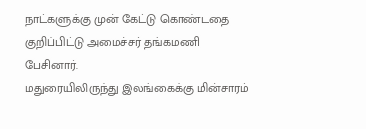நாட்களுக்கு முன் கேட்டு கொண்டதை குறிப்பிட்டு அமைச்சர் தங்கமணி பேசினார்.
மதுரையிலிருந்து இலங்கைக்கு மின்சாரம்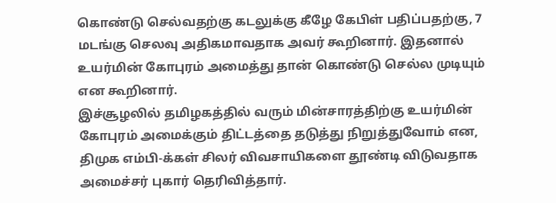கொண்டு செல்வதற்கு கடலுக்கு கீழே கேபிள் பதிப்பதற்கு, 7 மடங்கு செலவு அதிகமாவதாக அவர் கூறினார். இதனால் உயர்மின் கோபுரம் அமைத்து தான் கொண்டு செல்ல முடியும் என கூறினார்.
இச்சூழலில் தமிழகத்தில் வரும் மின்சாரத்திற்கு உயர்மின் கோபுரம் அமைக்கும் திட்டத்தை தடுத்து நிறுத்துவோம் என, திமுக எம்பி-க்கள் சிலர் விவசாயிகளை தூண்டி விடுவதாக அமைச்சர் புகார் தெரிவித்தார்.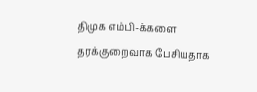திமுக எம்பி-க்களை தரக்குறைவாக பேசியதாக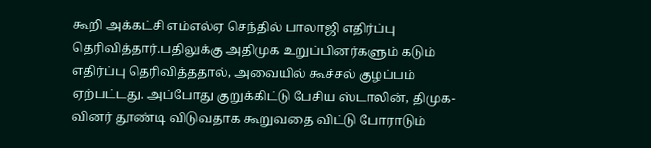கூறி அக்கட்சி எம்எல்ஏ செந்தில் பாலாஜி எதிர்ப்பு தெரிவித்தார்.பதிலுக்கு அதிமுக உறுப்பினர்களும் கடும் எதிர்ப்பு தெரிவித்ததால், அவையில் கூச்சல் குழப்பம் ஏற்பட்டது. அப்போது குறுக்கிட்டு பேசிய ஸ்டாலின், திமுக-வினர் தூண்டி விடுவதாக கூறுவதை விட்டு போராடும்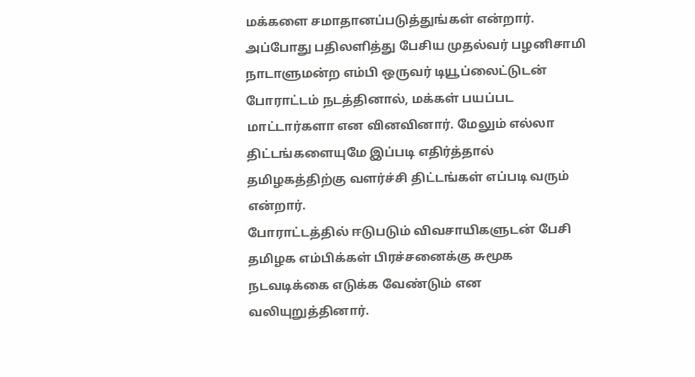மக்களை சமாதானப்படுத்துங்கள் என்றார்.
அப்போது பதிலளித்து பேசிய முதல்வர் பழனிசாமி நாடாளுமன்ற எம்பி ஒருவர் டியூப்லைட்டுடன் போராட்டம் நடத்தினால், மக்கள் பயப்பட மாட்டார்களா என வினவினார். மேலும் எல்லா திட்டங்களையுமே இப்படி எதிர்த்தால் தமிழகத்திற்கு வளர்ச்சி திட்டங்கள் எப்படி வரும் என்றார்.
போராட்டத்தில் ஈடுபடும் விவசாயிகளுடன் பேசி தமிழக எம்பிக்கள் பிரச்சனைக்கு சுமூக நடவடிக்கை எடுக்க வேண்டும் என வலியுறுத்தினார்.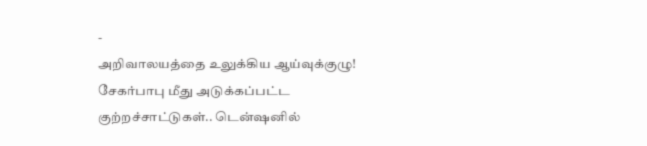-
அறிவாலயத்தை உலுக்கிய ஆய்வுக்குழு! சேகர்பாபு மீது அடுக்கப்பட்ட குற்றச்சாட்டுகள்.. டென்ஷனில்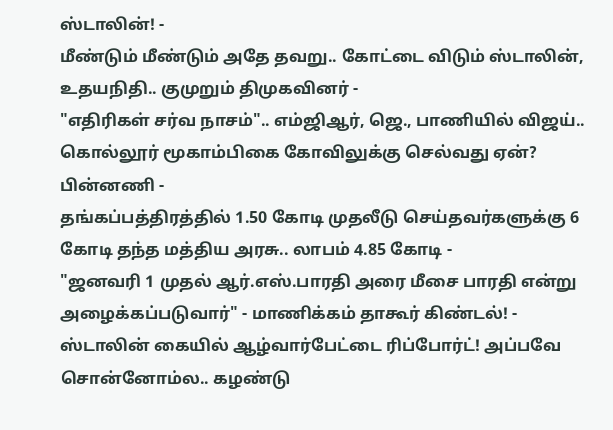ஸ்டாலின்! -
மீண்டும் மீண்டும் அதே தவறு.. கோட்டை விடும் ஸ்டாலின், உதயநிதி.. குமுறும் திமுகவினர் -
"எதிரிகள் சர்வ நாசம்".. எம்ஜிஆர், ஜெ., பாணியில் விஜய்.. கொல்லூர் மூகாம்பிகை கோவிலுக்கு செல்வது ஏன்? பின்னணி -
தங்கப்பத்திரத்தில் 1.50 கோடி முதலீடு செய்தவர்களுக்கு 6 கோடி தந்த மத்திய அரசு.. லாபம் 4.85 கோடி -
"ஜனவரி 1 முதல் ஆர்.எஸ்.பாரதி அரை மீசை பாரதி என்று அழைக்கப்படுவார்" - மாணிக்கம் தாகூர் கிண்டல்! -
ஸ்டாலின் கையில் ஆழ்வார்பேட்டை ரிப்போர்ட்! அப்பவே சொன்னோம்ல.. கழண்டு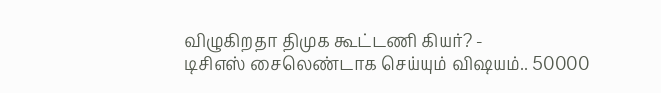விழுகிறதா திமுக கூட்டணி கியர்? -
டிசிஎஸ் சைலெண்டாக செய்யும் விஷயம்.. 50000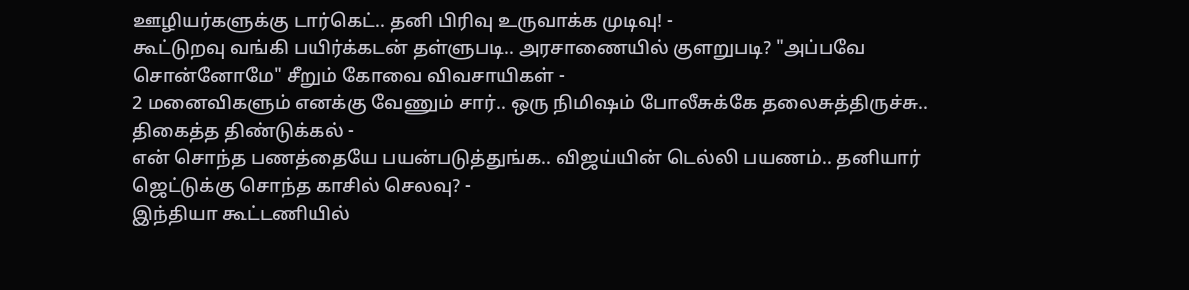ஊழியர்களுக்கு டார்கெட்.. தனி பிரிவு உருவாக்க முடிவு! -
கூட்டுறவு வங்கி பயிர்க்கடன் தள்ளுபடி.. அரசாணையில் குளறுபடி? "அப்பவே சொன்னோமே" சீறும் கோவை விவசாயிகள் -
2 மனைவிகளும் எனக்கு வேணும் சார்.. ஒரு நிமிஷம் போலீசுக்கே தலைசுத்திருச்சு.. திகைத்த திண்டுக்கல் -
என் சொந்த பணத்தையே பயன்படுத்துங்க.. விஜய்யின் டெல்லி பயணம்.. தனியார் ஜெட்டுக்கு சொந்த காசில் செலவு? -
இந்தியா கூட்டணியில்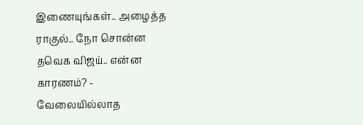இணையுங்கள்.. அழைத்த ராகுல்.. நோ சொன்ன தவெக விஜய்.. என்ன காரணம்? -
வேலையில்லாத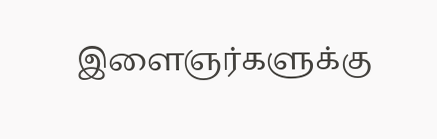இளைஞர்களுக்கு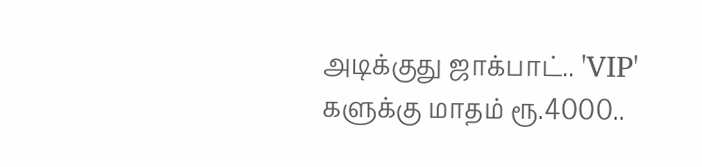அடிக்குது ஜாக்பாட்.. 'VIP' களுக்கு மாதம் ரூ.4000..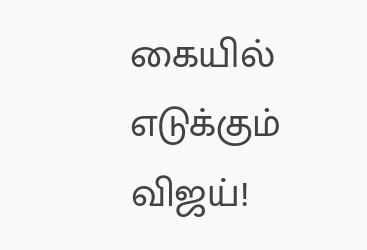கையில் எடுக்கும் விஜய்!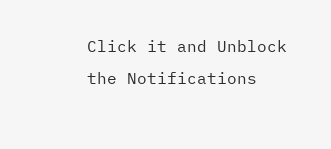Click it and Unblock the Notifications